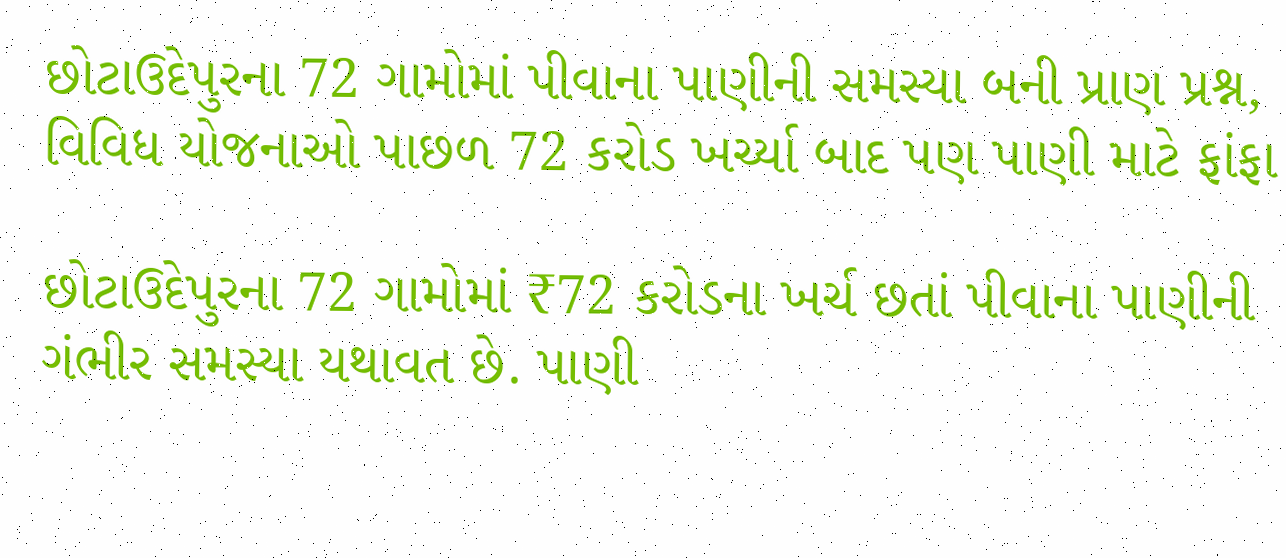છોટાઉદેપુરના 72 ગામોમાં પીવાના પાણીની સમસ્યા બની પ્રાણ પ્રશ્ન, વિવિધ યોજનાઓ પાછળ 72 કરોડ ખર્ચ્યા બાદ પણ પાણી માટે ફાંફા

છોટાઉદેપુરના 72 ગામોમાં ₹72 કરોડના ખર્ચ છતાં પીવાના પાણીની ગંભીર સમસ્યા યથાવત છે. પાણી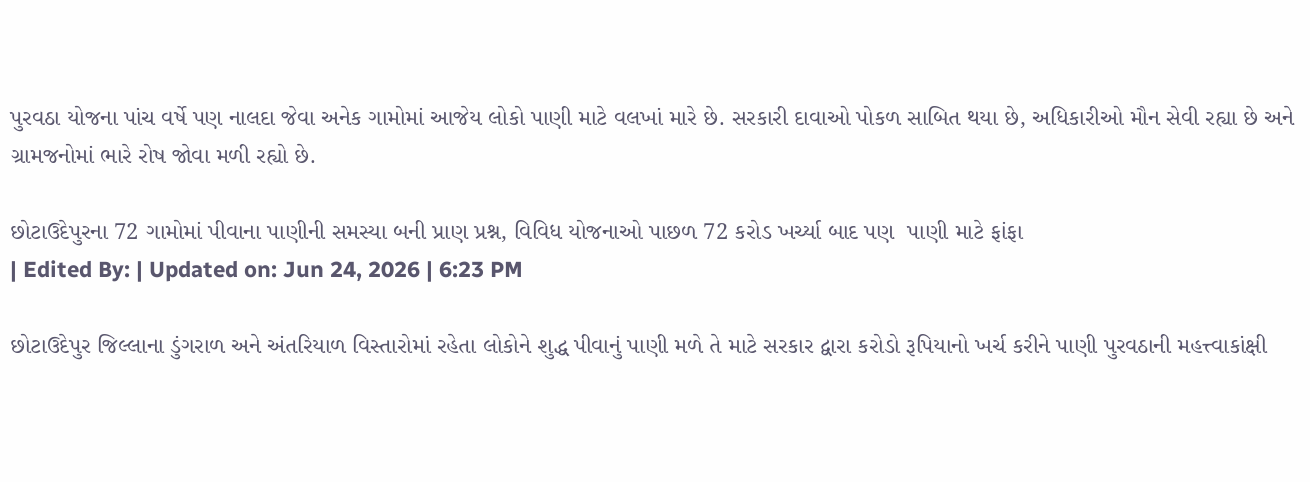પુરવઠા યોજના પાંચ વર્ષે પણ નાલદા જેવા અનેક ગામોમાં આજેય લોકો પાણી માટે વલખાં મારે છે. સરકારી દાવાઓ પોકળ સાબિત થયા છે, અધિકારીઓ મૌન સેવી રહ્યા છે અને ગ્રામજનોમાં ભારે રોષ જોવા મળી રહ્યો છે.

છોટાઉદેપુરના 72 ગામોમાં પીવાના પાણીની સમસ્યા બની પ્રાણ પ્રશ્ન, વિવિધ યોજનાઓ પાછળ 72 કરોડ ખર્ચ્યા બાદ પણ  પાણી માટે ફાંફા
| Edited By: | Updated on: Jun 24, 2026 | 6:23 PM

છોટાઉદેપુર જિલ્લાના ડુંગરાળ અને અંતરિયાળ વિસ્તારોમાં રહેતા લોકોને શુદ્ધ પીવાનું પાણી મળે તે માટે સરકાર દ્વારા કરોડો રૂપિયાનો ખર્ચ કરીને પાણી પુરવઠાની મહત્ત્વાકાંક્ષી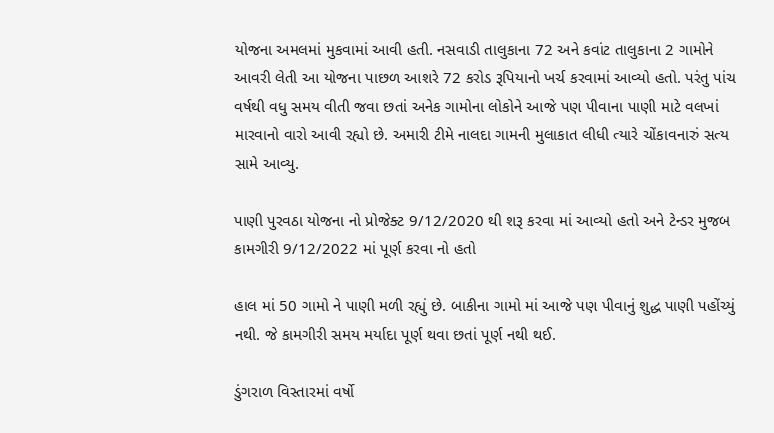યોજના અમલમાં મુકવામાં આવી હતી. નસવાડી તાલુકાના 72 અને કવાંટ તાલુકાના 2 ગામોને આવરી લેતી આ યોજના પાછળ આશરે 72 કરોડ રૂપિયાનો ખર્ચ કરવામાં આવ્યો હતો. પરંતુ પાંચ વર્ષથી વધુ સમય વીતી જવા છતાં અનેક ગામોના લોકોને આજે પણ પીવાના પાણી માટે વલખાં મારવાનો વારો આવી રહ્યો છે. અમારી ટીમે નાલદા ગામની મુલાકાત લીધી ત્યારે ચોંકાવનારું સત્ય સામે આવ્યુ.

પાણી પુરવઠા યોજના નો પ્રોજેક્ટ 9/12/2020 થી શરૂ કરવા માં આવ્યો હતો અને ટેન્ડર મુજબ કામગીરી 9/12/2022 માં પૂર્ણ કરવા નો હતો

હાલ માં 50 ગામો ને પાણી મળી રહ્યું છે. બાકીના ગામો માં આજે પણ પીવાનું શુદ્ધ પાણી પહોંચ્યું નથી. જે કામગીરી સમય મર્યાદા પૂર્ણ થવા છતાં પૂર્ણ નથી થઈ.

ડુંગરાળ વિસ્તારમાં વર્ષો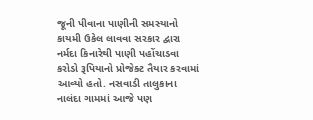જૂની પીવાના પાણીની સમસ્યાનો કાયમી ઉકેલ લાવવા સરકાર દ્વારા નર્મદા કિનારેથી પાણી પહોંચાડવા કરોડો રૂપિયાનો પ્રોજેક્ટ તૈયાર કરવામાં આવ્યો હતો. નસવાડી તાલુકાના નાલંદા ગામમાં આજે પણ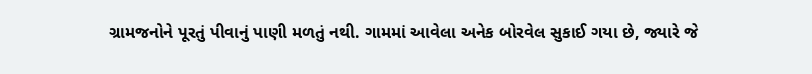ગ્રામજનોને પૂરતું પીવાનું પાણી મળતું નથી. ગામમાં આવેલા અનેક બોરવેલ સુકાઈ ગયા છે, જ્યારે જે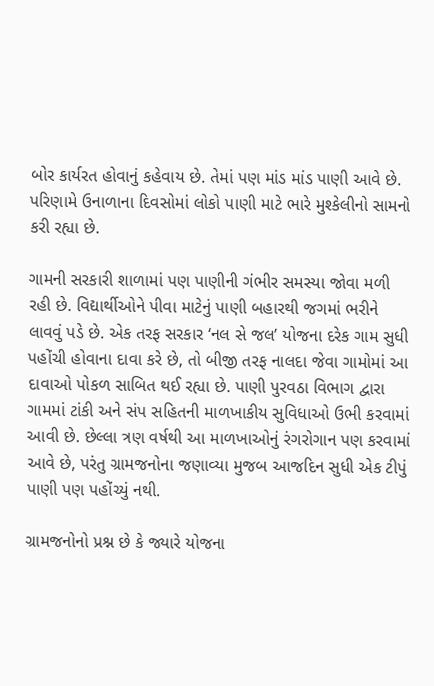બોર કાર્યરત હોવાનું કહેવાય છે. તેમાં પણ માંડ માંડ પાણી આવે છે. પરિણામે ઉનાળાના દિવસોમાં લોકો પાણી માટે ભારે મુશ્કેલીનો સામનો કરી રહ્યા છે.

ગામની સરકારી શાળામાં પણ પાણીની ગંભીર સમસ્યા જોવા મળી રહી છે. વિદ્યાર્થીઓને પીવા માટેનું પાણી બહારથી જગમાં ભરીને લાવવું પડે છે. એક તરફ સરકાર ‘નલ સે જલ’ યોજના દરેક ગામ સુધી પહોંચી હોવાના દાવા કરે છે, તો બીજી તરફ નાલદા જેવા ગામોમાં આ દાવાઓ પોકળ સાબિત થઈ રહ્યા છે. પાણી પુરવઠા વિભાગ દ્વારા ગામમાં ટાંકી અને સંપ સહિતની માળખાકીય સુવિધાઓ ઉભી કરવામાં આવી છે. છેલ્લા ત્રણ વર્ષથી આ માળખાઓનું રંગરોગાન પણ કરવામાં આવે છે, પરંતુ ગ્રામજનોના જણાવ્યા મુજબ આજદિન સુધી એક ટીપું પાણી પણ પહોંચ્યું નથી.

ગ્રામજનોનો પ્રશ્ન છે કે જ્યારે યોજના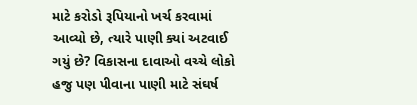માટે કરોડો રૂપિયાનો ખર્ચ કરવામાં આવ્યો છે, ત્યારે પાણી ક્યાં અટવાઈ ગયું છે? વિકાસના દાવાઓ વચ્ચે લોકો હજુ પણ પીવાના પાણી માટે સંઘર્ષ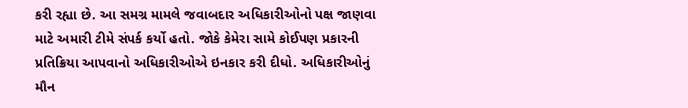કરી રહ્યા છે. આ સમગ્ર મામલે જવાબદાર અધિકારીઓનો પક્ષ જાણવા માટે અમારી ટીમે સંપર્ક કર્યો હતો. જોકે કેમેરા સામે કોઈપણ પ્રકારની પ્રતિક્રિયા આપવાનો અધિકારીઓએ ઇનકાર કરી દીધો. અધિકારીઓનું મૌન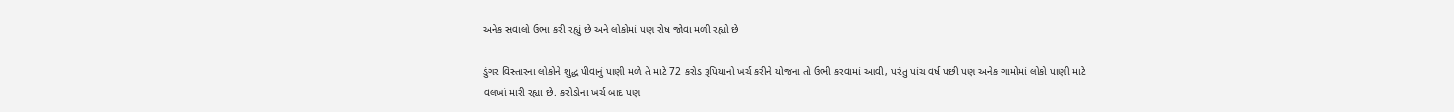અનેક સવાલો ઉભા કરી રહ્યું છે અને લોકોમાં પણ રોષ જોવા મળી રહ્યો છે

ડુંગર વિસ્તારના લોકોને શુદ્ધ પીવાનું પાણી મળે તે માટે 72 કરોડ રૂપિયાનો ખર્ચ કરીને યોજના તો ઉભી કરવામાં આવી, પરંતુ પાંચ વર્ષ પછી પણ અનેક ગામોમાં લોકો પાણી માટે વલખાં મારી રહ્યા છે. કરોડોના ખર્ચ બાદ પણ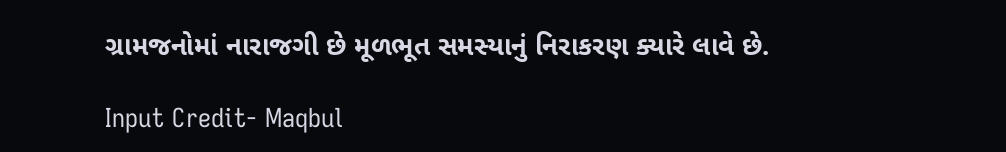ગ્રામજનોમાં નારાજગી છે મૂળભૂત સમસ્યાનું નિરાકરણ ક્યારે લાવે છે.

Input Credit- Maqbul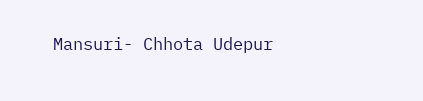Mansuri- Chhota Udepur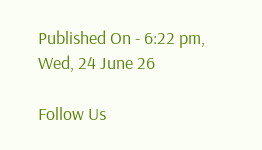Published On - 6:22 pm, Wed, 24 June 26

Follow Us